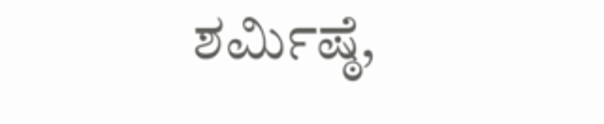ಶರ್ಮಿಷ್ಠೆ,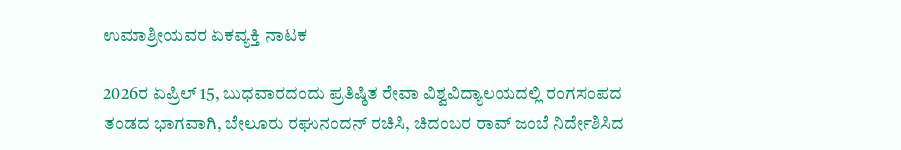ಉಮಾಶ್ರೀಯವರ ಏಕವ್ಯಕ್ತಿ ನಾಟಕ

2026ರ ಏಪ್ರಿಲ್ 15, ಬುಧವಾರದಂದು ಪ್ರತಿಷ್ಠಿತ ರೇವಾ ವಿಶ್ವವಿದ್ಯಾಲಯದಲ್ಲಿ ರಂಗಸಂಪದ ತಂಡದ ಭಾಗವಾಗಿ, ಬೇಲೂರು ರಘುನಂದನ್‌ ರಚಿಸಿ, ಚಿದಂಬರ ರಾವ್‌ ಜಂಬೆ ನಿರ್ದೇಶಿಸಿದ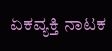ಏಕವ್ಯಕ್ತಿ ನಾಟಕ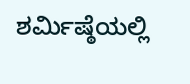ಶರ್ಮಿಷ್ಠೆಯಲ್ಲಿ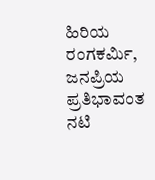ಹಿರಿಯ ರಂಗಕರ್ಮಿ, ಜನಪ್ರಿಯ ಪ್ರತಿಭಾವಂತ ನಟಿ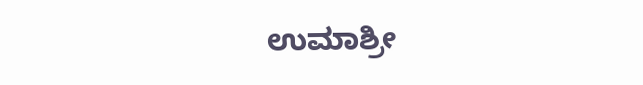ಉಮಾಶ್ರೀ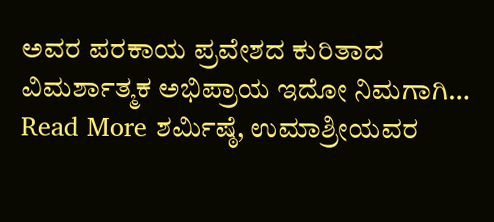ಅವರ ಪರಕಾಯ ಪ್ರವೇಶದ ಕುರಿತಾದ ವಿಮರ್ಶಾತ್ಮಕ ಅಭಿಪ್ರಾಯ ಇದೋ ನಿಮಗಾಗಿ… Read More ಶರ್ಮಿಷ್ಠೆ, ಉಮಾಶ್ರೀಯವರ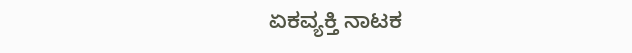ಏಕವ್ಯಕ್ತಿ ನಾಟಕ